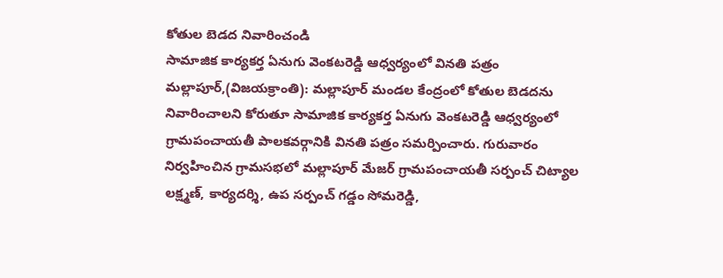కోతుల బెడద నివారించండి
సామాజిక కార్యకర్త ఏనుగు వెంకటరెడ్డి ఆధ్వర్యంలో వినతి పత్రం
మల్లాపూర్,(విజయక్రాంతి): మల్లాపూర్ మండల కేంద్రంలో కోతుల బెడదను నివారించాలని కోరుతూ సామాజిక కార్యకర్త ఏనుగు వెంకటరెడ్డి ఆధ్వర్యంలో గ్రామపంచాయతీ పాలకవర్గానికి వినతి పత్రం సమర్పించారు. గురువారం నిర్వహించిన గ్రామసభలో మల్లాపూర్ మేజర్ గ్రామపంచాయతీ సర్పంచ్ చిట్యాల లక్ష్మణ్, కార్యదర్శి, ఉప సర్పంచ్ గడ్డం సోమరెడ్డి,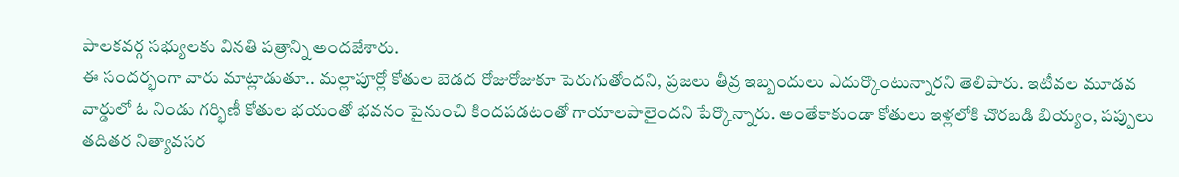పాలకవర్గ సభ్యులకు వినతి పత్రాన్ని అందజేశారు.
ఈ సందర్భంగా వారు మాట్లాడుతూ.. మల్లాపూర్లో కోతుల బెడద రోజురోజుకూ పెరుగుతోందని, ప్రజలు తీవ్ర ఇబ్బందులు ఎదుర్కొంటున్నారని తెలిపారు. ఇటీవల మూడవ వార్డులో ఓ నిండు గర్భిణీ కోతుల భయంతో భవనం పైనుంచి కిందపడటంతో గాయాలపాలైందని పేర్కొన్నారు. అంతేకాకుండా కోతులు ఇళ్లలోకి చొరబడి బియ్యం, పప్పులు తదితర నిత్యావసర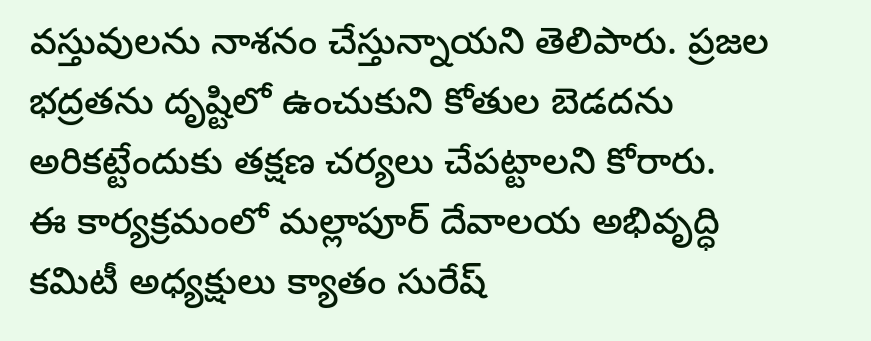వస్తువులను నాశనం చేస్తున్నాయని తెలిపారు. ప్రజల భద్రతను దృష్టిలో ఉంచుకుని కోతుల బెడదను అరికట్టేందుకు తక్షణ చర్యలు చేపట్టాలని కోరారు.
ఈ కార్యక్రమంలో మల్లాపూర్ దేవాలయ అభివృద్ధి కమిటీ అధ్యక్షులు క్యాతం సురేష్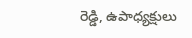రెడ్డి, ఉపాధ్యక్షులు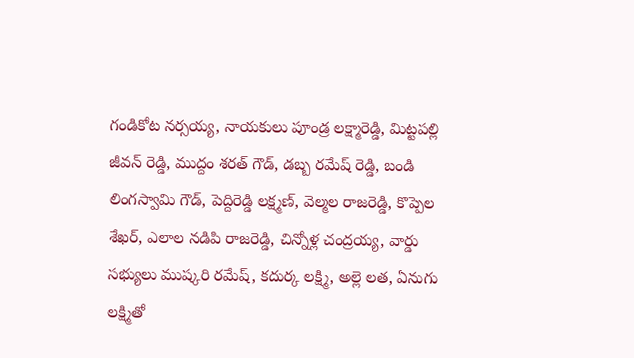గండికోట నర్సయ్య, నాయకులు పూండ్ర లక్ష్మారెడ్డి, మిట్టపల్లి జీవన్ రెడ్డి, ముద్దం శరత్ గౌడ్, డబ్బ రమేష్ రెడ్డి, బండి లింగస్వామి గౌడ్, పెద్దిరెడ్డి లక్ష్మణ్, వెల్మల రాజరెడ్డి, కొప్పెల శేఖర్, ఎలాల నడిపి రాజరెడ్డి, చిన్నోళ్ల చంద్రయ్య, వార్డు సభ్యులు ముష్కరి రమేష్, కదుర్క లక్ష్మి, అల్లె లత, ఏనుగు లక్ష్మితో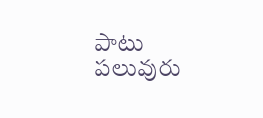పాటు పలువురు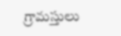గ్రామస్తులు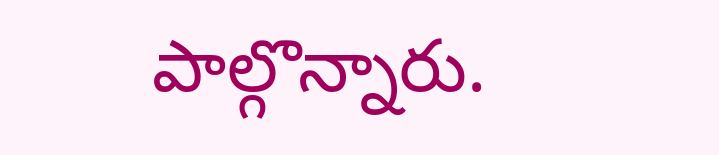పాల్గొన్నారు.